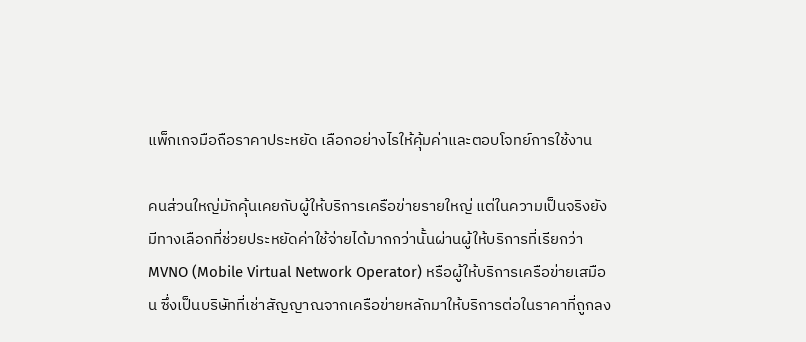แพ็กเกจมือถือราคาประหยัด เลือกอย่างไรให้คุ้มค่าและตอบโจทย์การใช้งาน

คนส่วนใหญ่มักคุ้นเคยกับผู้ให้บริการเครือข่ายรายใหญ่ แต่ในความเป็นจริงยังมีทางเลือกที่ช่วยประหยัดค่าใช้จ่ายได้มากกว่านั้นผ่านผู้ให้บริการที่เรียกว่า MVNO (Mobile Virtual Network Operator) หรือผู้ให้บริการเครือข่ายเสมือน ซึ่งเป็นบริษัทที่เช่าสัญญาณจากเครือข่ายหลักมาให้บริการต่อในราคาที่ถูกลง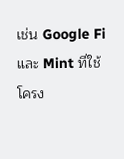เช่น Google Fi และ Mint ที่ใช้โครง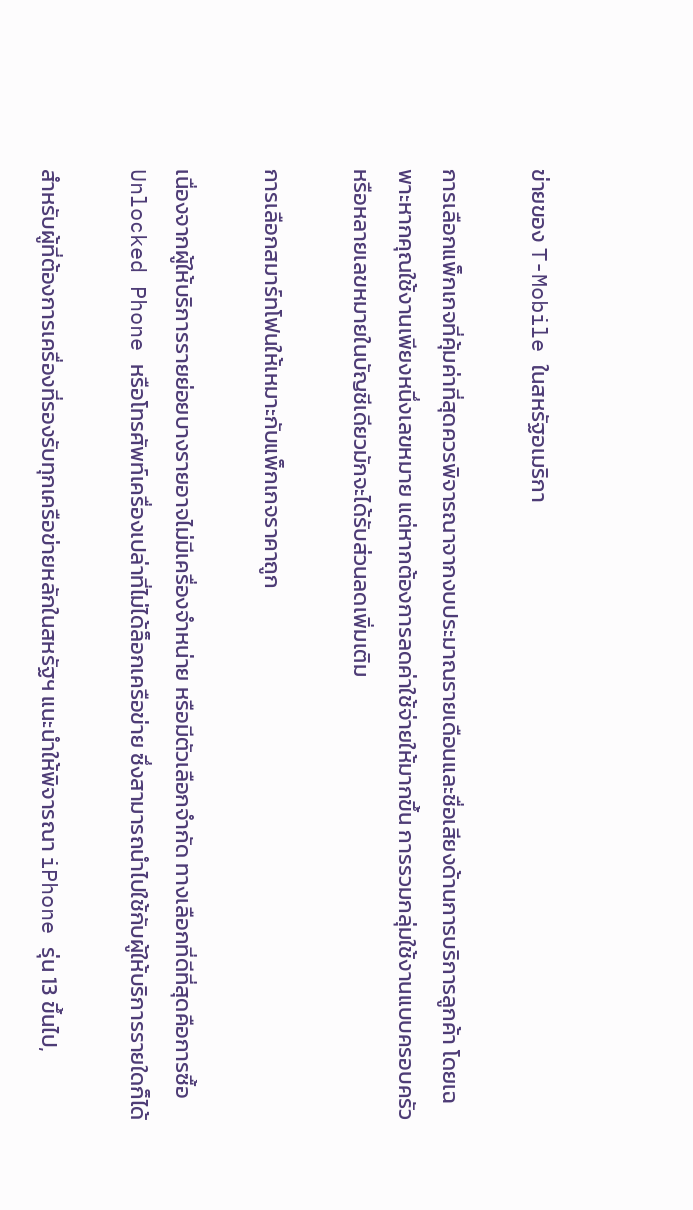ข่ายของ T-Mobile ในสหรัฐอเมริกา

การเลือกแพ็กเกจที่คุ้มค่าที่สุดควรพิจารณาจากงบประมาณรายเดือนและชื่อเสียงด้านการบริการลูกค้า โดยเฉพาะหากคุณใช้งานเพียงหนึ่งเลขหมาย แต่หากต้องการลดค่าใช้จ่ายให้มากขึ้น การรวมกลุ่มใช้งานแบบครอบครัวหรือหลายเลขหมายในบัญชีเดียวมักจะได้รับส่วนลดเพิ่มเติม

การเลือกสมาร์ทโฟนให้เหมาะกับแพ็กเกจราคาถูก

เนื่องจากผู้ให้บริการรายย่อยบางรายอาจไม่มีเครื่องจำหน่าย หรือมีตัวเลือกจำกัด ทางเลือกที่ดีที่สุดคือการซื้อ Unlocked Phone หรือโทรศัพท์เครื่องเปล่าที่ไม่ได้ล็อกเครือข่าย ซึ่งสามารถนำไปใช้กับผู้ให้บริการรายใดก็ได้

สำหรับผู้ที่ต้องการเครื่องที่รองรับทุกเครือข่ายหลักในสหรัฐฯ แนะนำให้พิจารณา iPhone รุ่น 13 ขึ้นไป,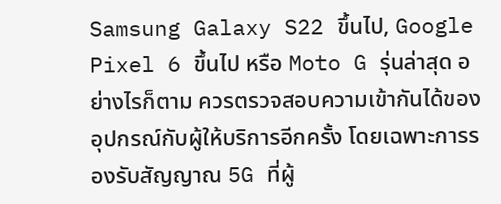Samsung Galaxy S22 ขึ้นไป, Google Pixel 6 ขึ้นไป หรือ Moto G รุ่นล่าสุด อย่างไรก็ตาม ควรตรวจสอบความเข้ากันได้ของอุปกรณ์กับผู้ให้บริการอีกครั้ง โดยเฉพาะการรองรับสัญญาณ 5G ที่ผู้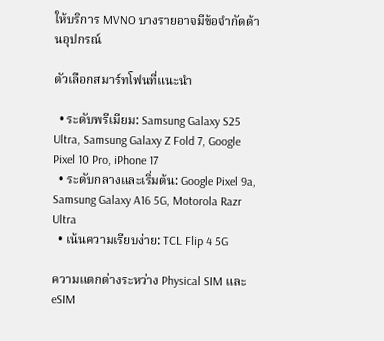ให้บริการ MVNO บางรายอาจมีข้อจำกัดด้านอุปกรณ์

ตัวเลือกสมาร์ทโฟนที่แนะนำ

  • ระดับพรีเมียม: Samsung Galaxy S25 Ultra, Samsung Galaxy Z Fold 7, Google Pixel 10 Pro, iPhone 17
  • ระดับกลางและเริ่มต้น: Google Pixel 9a, Samsung Galaxy A16 5G, Motorola Razr Ultra
  • เน้นความเรียบง่าย: TCL Flip 4 5G

ความแตกต่างระหว่าง Physical SIM และ eSIM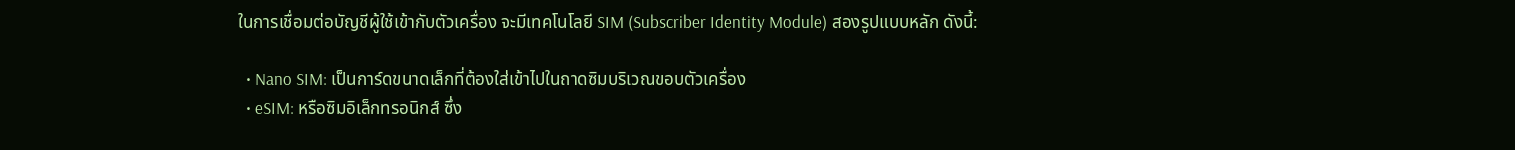ในการเชื่อมต่อบัญชีผู้ใช้เข้ากับตัวเครื่อง จะมีเทคโนโลยี SIM (Subscriber Identity Module) สองรูปแบบหลัก ดังนี้:

  • Nano SIM: เป็นการ์ดขนาดเล็กที่ต้องใส่เข้าไปในถาดซิมบริเวณขอบตัวเครื่อง
  • eSIM: หรือซิมอิเล็กทรอนิกส์ ซึ่ง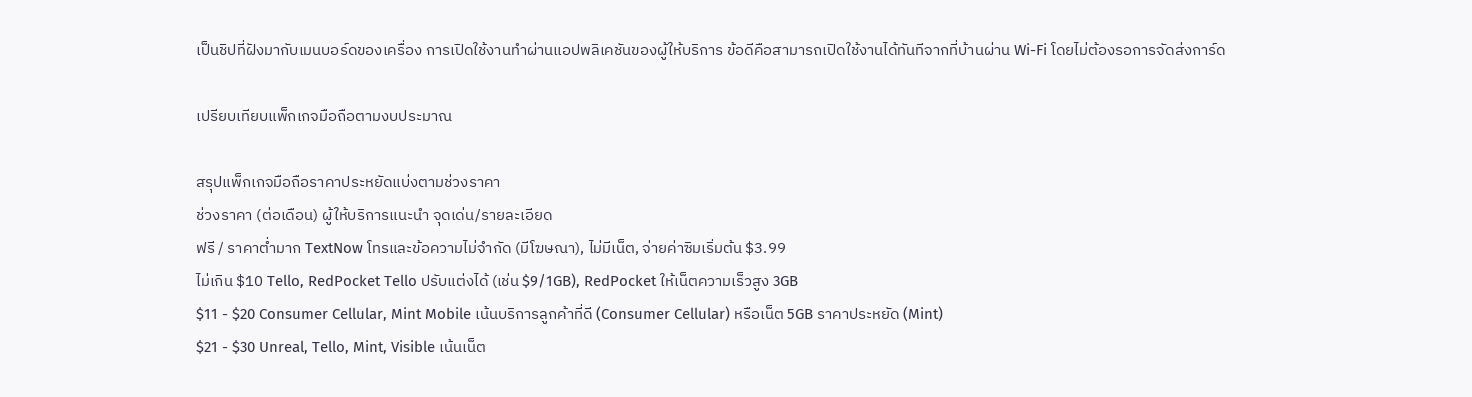เป็นชิปที่ฝังมากับเมนบอร์ดของเครื่อง การเปิดใช้งานทำผ่านแอปพลิเคชันของผู้ให้บริการ ข้อดีคือสามารถเปิดใช้งานได้ทันทีจากที่บ้านผ่าน Wi-Fi โดยไม่ต้องรอการจัดส่งการ์ด

เปรียบเทียบแพ็กเกจมือถือตามงบประมาณ

สรุปแพ็กเกจมือถือราคาประหยัดแบ่งตามช่วงราคา
ช่วงราคา (ต่อเดือน) ผู้ให้บริการแนะนำ จุดเด่น/รายละเอียด
ฟรี / ราคาต่ำมาก TextNow โทรและข้อความไม่จำกัด (มีโฆษณา), ไม่มีเน็ต, จ่ายค่าซิมเริ่มต้น $3.99
ไม่เกิน $10 Tello, RedPocket Tello ปรับแต่งได้ (เช่น $9/1GB), RedPocket ให้เน็ตความเร็วสูง 3GB
$11 - $20 Consumer Cellular, Mint Mobile เน้นบริการลูกค้าที่ดี (Consumer Cellular) หรือเน็ต 5GB ราคาประหยัด (Mint)
$21 - $30 Unreal, Tello, Mint, Visible เน้นเน็ต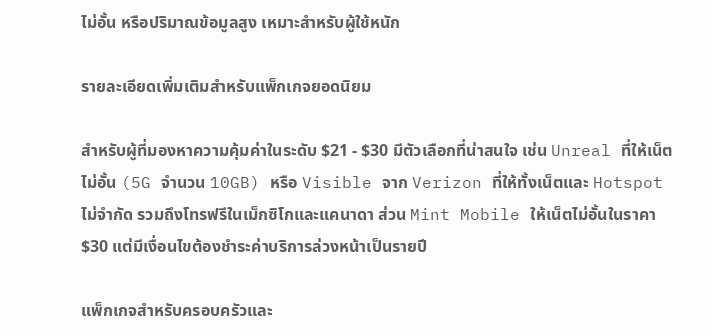ไม่อั้น หรือปริมาณข้อมูลสูง เหมาะสำหรับผู้ใช้หนัก

รายละเอียดเพิ่มเติมสำหรับแพ็กเกจยอดนิยม

สำหรับผู้ที่มองหาความคุ้มค่าในระดับ $21 - $30 มีตัวเลือกที่น่าสนใจ เช่น Unreal ที่ให้เน็ตไม่อั้น (5G จำนวน 10GB) หรือ Visible จาก Verizon ที่ให้ทั้งเน็ตและ Hotspot ไม่จำกัด รวมถึงโทรฟรีในเม็กซิโกและแคนาดา ส่วน Mint Mobile ให้เน็ตไม่อั้นในราคา $30 แต่มีเงื่อนไขต้องชำระค่าบริการล่วงหน้าเป็นรายปี

แพ็กเกจสำหรับครอบครัวและ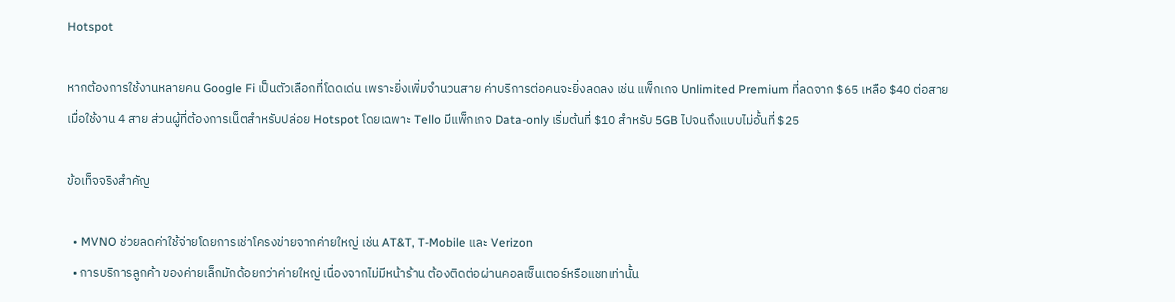Hotspot

หากต้องการใช้งานหลายคน Google Fi เป็นตัวเลือกที่โดดเด่น เพราะยิ่งเพิ่มจำนวนสาย ค่าบริการต่อคนจะยิ่งลดลง เช่น แพ็กเกจ Unlimited Premium ที่ลดจาก $65 เหลือ $40 ต่อสายเมื่อใช้งาน 4 สาย ส่วนผู้ที่ต้องการเน็ตสำหรับปล่อย Hotspot โดยเฉพาะ Tello มีแพ็กเกจ Data-only เริ่มต้นที่ $10 สำหรับ 5GB ไปจนถึงแบบไม่อั้นที่ $25

ข้อเท็จจริงสำคัญ

  • MVNO ช่วยลดค่าใช้จ่ายโดยการเช่าโครงข่ายจากค่ายใหญ่ เช่น AT&T, T-Mobile และ Verizon
  • การบริการลูกค้า ของค่ายเล็กมักด้อยกว่าค่ายใหญ่ เนื่องจากไม่มีหน้าร้าน ต้องติดต่อผ่านคอลเซ็นเตอร์หรือแชทเท่านั้น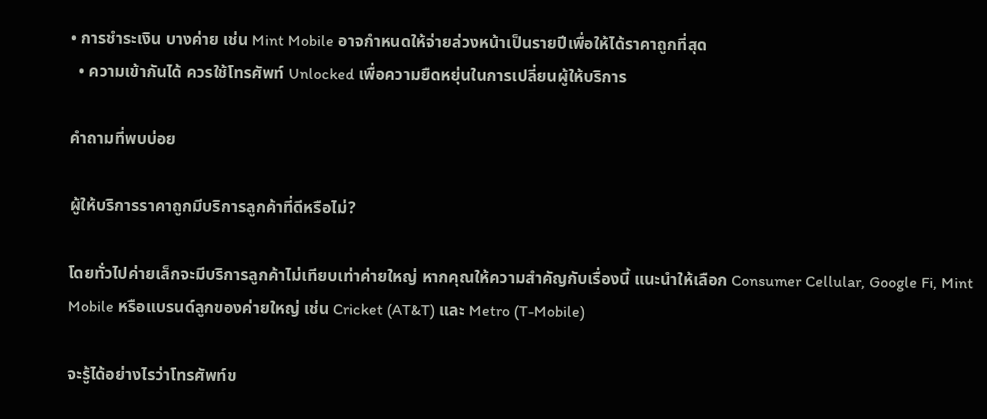• การชำระเงิน บางค่าย เช่น Mint Mobile อาจกำหนดให้จ่ายล่วงหน้าเป็นรายปีเพื่อให้ได้ราคาถูกที่สุด
  • ความเข้ากันได้ ควรใช้โทรศัพท์ Unlocked เพื่อความยืดหยุ่นในการเปลี่ยนผู้ให้บริการ

คำถามที่พบบ่อย

ผู้ให้บริการราคาถูกมีบริการลูกค้าที่ดีหรือไม่?

โดยทั่วไปค่ายเล็กจะมีบริการลูกค้าไม่เทียบเท่าค่ายใหญ่ หากคุณให้ความสำคัญกับเรื่องนี้ แนะนำให้เลือก Consumer Cellular, Google Fi, Mint Mobile หรือแบรนด์ลูกของค่ายใหญ่ เช่น Cricket (AT&T) และ Metro (T-Mobile)

จะรู้ได้อย่างไรว่าโทรศัพท์ข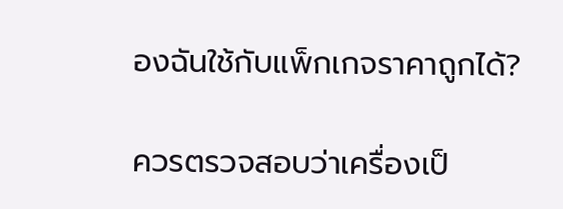องฉันใช้กับแพ็กเกจราคาถูกได้?

ควรตรวจสอบว่าเครื่องเป็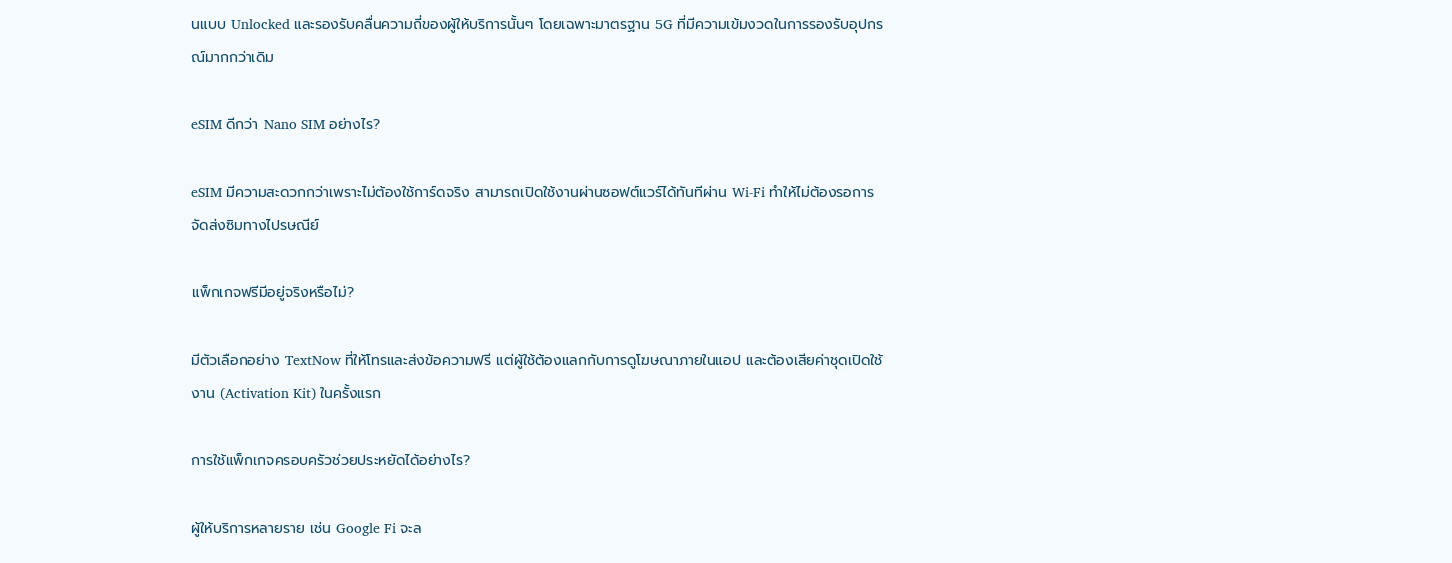นแบบ Unlocked และรองรับคลื่นความถี่ของผู้ให้บริการนั้นๆ โดยเฉพาะมาตรฐาน 5G ที่มีความเข้มงวดในการรองรับอุปกรณ์มากกว่าเดิม

eSIM ดีกว่า Nano SIM อย่างไร?

eSIM มีความสะดวกกว่าเพราะไม่ต้องใช้การ์ดจริง สามารถเปิดใช้งานผ่านซอฟต์แวร์ได้ทันทีผ่าน Wi-Fi ทำให้ไม่ต้องรอการจัดส่งซิมทางไปรษณีย์

แพ็กเกจฟรีมีอยู่จริงหรือไม่?

มีตัวเลือกอย่าง TextNow ที่ให้โทรและส่งข้อความฟรี แต่ผู้ใช้ต้องแลกกับการดูโฆษณาภายในแอป และต้องเสียค่าชุดเปิดใช้งาน (Activation Kit) ในครั้งแรก

การใช้แพ็กเกจครอบครัวช่วยประหยัดได้อย่างไร?

ผู้ให้บริการหลายราย เช่น Google Fi จะล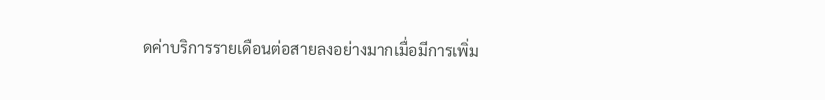ดค่าบริการรายเดือนต่อสายลงอย่างมากเมื่อมีการเพิ่ม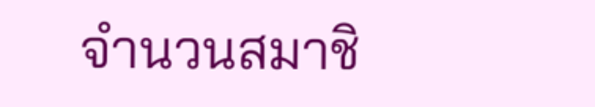จำนวนสมาชิ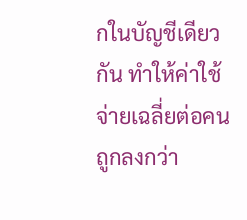กในบัญชีเดียวกัน ทำให้ค่าใช้จ่ายเฉลี่ยต่อคนถูกลงกว่า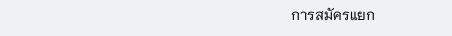การสมัครแยก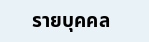รายบุคคล